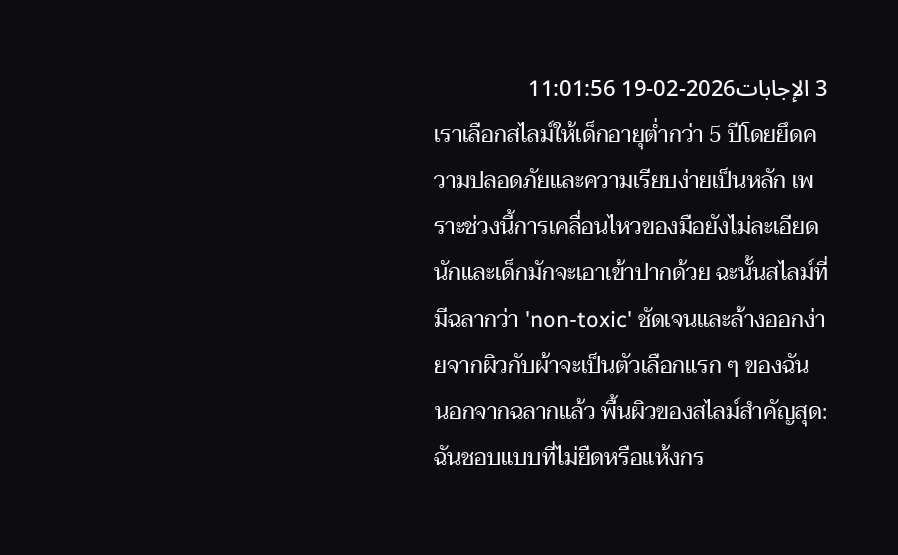3 الإجابات2026-02-19 11:01:56
เราเลือกสไลม์ให้เด็กอายุต่ำกว่า 5 ปีโดยยึดความปลอดภัยและความเรียบง่ายเป็นหลัก เพราะช่วงนี้การเคลื่อนไหวของมือยังไม่ละเอียดนักและเด็กมักจะเอาเข้าปากด้วย ฉะนั้นสไลม์ที่มีฉลากว่า 'non-toxic' ชัดเจนและล้างออกง่ายจากผิวกับผ้าจะเป็นตัวเลือกแรก ๆ ของฉัน
นอกจากฉลากแล้ว พื้นผิวของสไลม์สำคัญสุด: ฉันชอบแบบที่ไม่ยืดหรือแห้งกร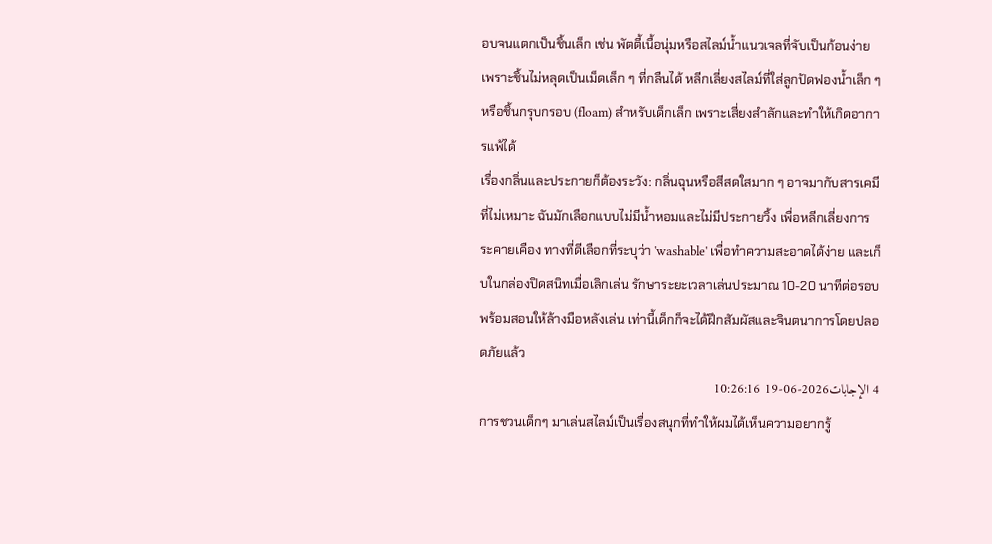อบจนแตกเป็นชิ้นเล็ก เช่น พัตตี้เนื้อนุ่มหรือสไลม์น้ำแนวเจลที่จับเป็นก้อนง่าย เพราะชิ้นไม่หลุดเป็นเม็ดเล็ก ๆ ที่กลืนได้ หลีกเลี่ยงสไลม์ที่ใส่ลูกปัดฟองน้ำเล็ก ๆ หรือชิ้นกรุบกรอบ (floam) สำหรับเด็กเล็ก เพราะเสี่ยงสำลักและทำให้เกิดอาการแพ้ได้
เรื่องกลิ่นและประกายก็ต้องระวัง: กลิ่นฉุนหรือสีสดใสมาก ๆ อาจมากับสารเคมีที่ไม่เหมาะ ฉันมักเลือกแบบไม่มีน้ำหอมและไม่มีประกายวิ้ง เพื่อหลีกเลี่ยงการระคายเคือง ทางที่ดีเลือกที่ระบุว่า 'washable' เพื่อทำความสะอาดได้ง่าย และเก็บในกล่องปิดสนิทเมื่อเลิกเล่น รักษาระยะเวลาเล่นประมาณ 10-20 นาทีต่อรอบ พร้อมสอนให้ล้างมือหลังเล่น เท่านี้เด็กก็จะได้ฝึกสัมผัสและจินตนาการโดยปลอดภัยแล้ว
4 الإجابات2026-06-19 10:26:16
การชวนเด็กๆ มาเล่นสไลม์เป็นเรื่องสนุกที่ทำให้ผมได้เห็นความอยากรู้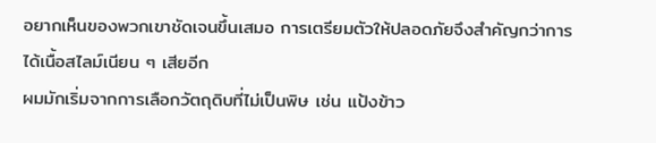อยากเห็นของพวกเขาชัดเจนขึ้นเสมอ การเตรียมตัวให้ปลอดภัยจึงสำคัญกว่าการได้เนื้อสไลม์เนียน ๆ เสียอีก
ผมมักเริ่มจากการเลือกวัตถุดิบที่ไม่เป็นพิษ เช่น แป้งข้าว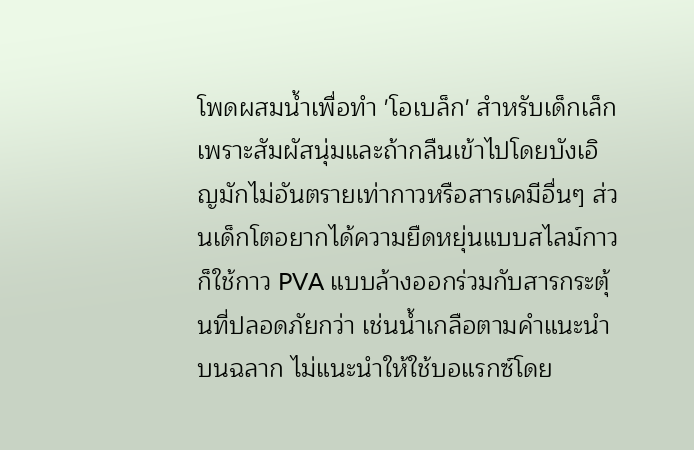โพดผสมน้ำเพื่อทำ 'โอเบล็ก' สำหรับเด็กเล็ก เพราะสัมผัสนุ่มและถ้ากลืนเข้าไปโดยบังเอิญมักไม่อันตรายเท่ากาวหรือสารเคมีอื่นๆ ส่วนเด็กโตอยากได้ความยืดหยุ่นแบบสไลม์กาว ก็ใช้กาว PVA แบบล้างออกร่วมกับสารกระตุ้นที่ปลอดภัยกว่า เช่นน้ำเกลือตามคำแนะนำบนฉลาก ไม่แนะนำให้ใช้บอแรกซ์โดย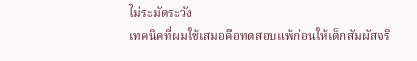ไม่ระมัดระวัง
เทคนิคที่ผมใช้เสมอคือทดสอบแพ้ก่อนให้เด็กสัมผัสจริ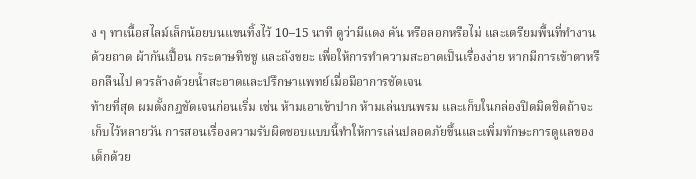ง ๆ ทาเนื้อสไลม์เล็กน้อยบนแขนทิ้งไว้ 10–15 นาที ดูว่ามีแดง คัน หรือลอกหรือไม่ และเตรียมพื้นที่ทำงานด้วยถาด ผ้ากันเปื้อน กระดาษทิชชู และถังขยะ เพื่อให้การทำความสะอาดเป็นเรื่องง่าย หากมีการเข้าตาหรือกลืนไป ควรล้างด้วยน้ำสะอาดและปรึกษาแพทย์เมื่อมีอาการชัดเจน
ท้ายที่สุด ผมตั้งกฎชัดเจนก่อนเริ่ม เช่น ห้ามเอาเข้าปาก ห้ามเล่นบนพรม และเก็บในกล่องปิดมิดชิดถ้าจะเก็บไว้หลายวัน การสอนเรื่องความรับผิดชอบแบบนี้ทำให้การเล่นปลอดภัยขึ้นและเพิ่มทักษะการดูแลของเด็กด้วย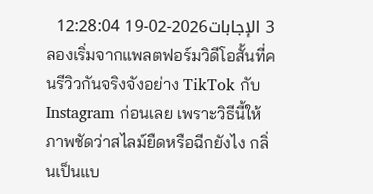3 الإجابات2026-02-19 12:28:04
ลองเริ่มจากแพลตฟอร์มวิดีโอสั้นที่คนรีวิวกันจริงจังอย่าง TikTok กับ Instagram ก่อนเลย เพราะวิธีนี้ให้ภาพชัดว่าสไลม์ยืดหรือฉีกยังไง กลิ่นเป็นแบ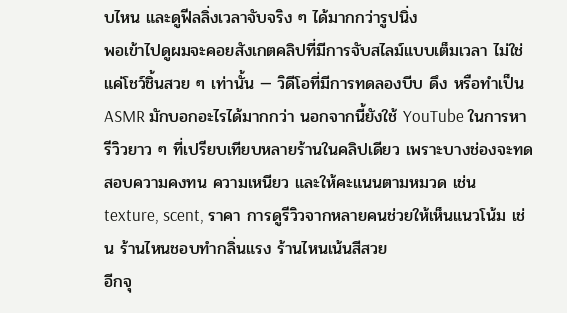บไหน และดูฟีลลิ่งเวลาจับจริง ๆ ได้มากกว่ารูปนิ่ง
พอเข้าไปดูผมจะคอยสังเกตคลิปที่มีการจับสไลม์แบบเต็มเวลา ไม่ใช่แค่โชว์ชิ้นสวย ๆ เท่านั้น — วิดีโอที่มีการทดลองบีบ ดึง หรือทำเป็น ASMR มักบอกอะไรได้มากกว่า นอกจากนี้ยังใช้ YouTube ในการหารีวิวยาว ๆ ที่เปรียบเทียบหลายร้านในคลิปเดียว เพราะบางช่องจะทดสอบความคงทน ความเหนียว และให้คะแนนตามหมวด เช่น texture, scent, ราคา การดูรีวิวจากหลายคนช่วยให้เห็นแนวโน้ม เช่น ร้านไหนชอบทำกลิ่นแรง ร้านไหนเน้นสีสวย
อีกจุ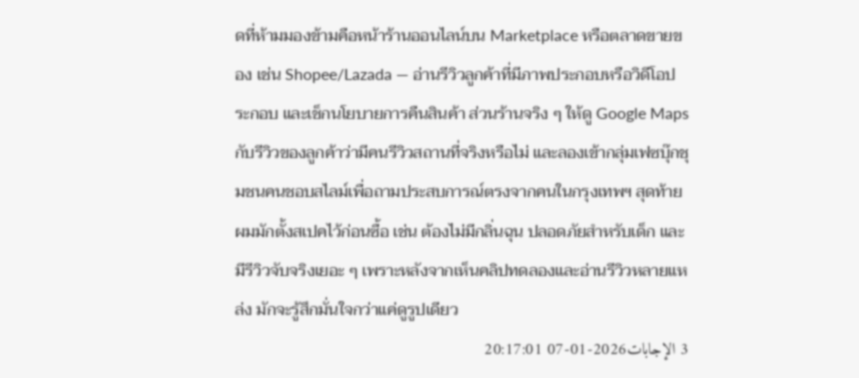ดที่ห้ามมองข้ามคือหน้าร้านออนไลน์บน Marketplace หรือตลาดขายของ เช่น Shopee/Lazada — อ่านรีวิวลูกค้าที่มีภาพประกอบหรือวิดีโอประกอบ และเช็กนโยบายการคืนสินค้า ส่วนร้านจริง ๆ ให้ดู Google Maps กับรีวิวของลูกค้าว่ามีคนรีวิวสถานที่จริงหรือไม่ และลองเข้ากลุ่มเฟซบุ๊กชุมชนคนชอบสไลม์เพื่อถามประสบการณ์ตรงจากคนในกรุงเทพฯ สุดท้ายผมมักตั้งสเปคไว้ก่อนซื้อ เช่น ต้องไม่มีกลิ่นฉุน ปลอดภัยสำหรับเด็ก และมีรีวิวจับจริงเยอะ ๆ เพราะหลังจากเห็นคลิปทดลองและอ่านรีวิวหลายแหล่ง มักจะรู้สึกมั่นใจกว่าแค่ดูรูปเดียว
3 الإجابات2026-01-07 20:17:01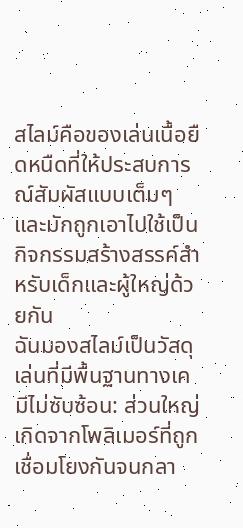สไลม์คือของเล่นเนื้อยืดหนืดที่ให้ประสบการณ์สัมผัสแบบเต็มๆ และมักถูกเอาไปใช้เป็นกิจกรรมสร้างสรรค์สำหรับเด็กและผู้ใหญ่ด้วยกัน
ฉันมองสไลม์เป็นวัสดุเล่นที่มีพื้นฐานทางเคมีไม่ซับซ้อน: ส่วนใหญ่เกิดจากโพลิเมอร์ที่ถูกเชื่อมโยงกันจนกลา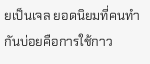ยเป็นเจล ยอดนิยมที่คนทำกันบ่อยคือการใช้กาว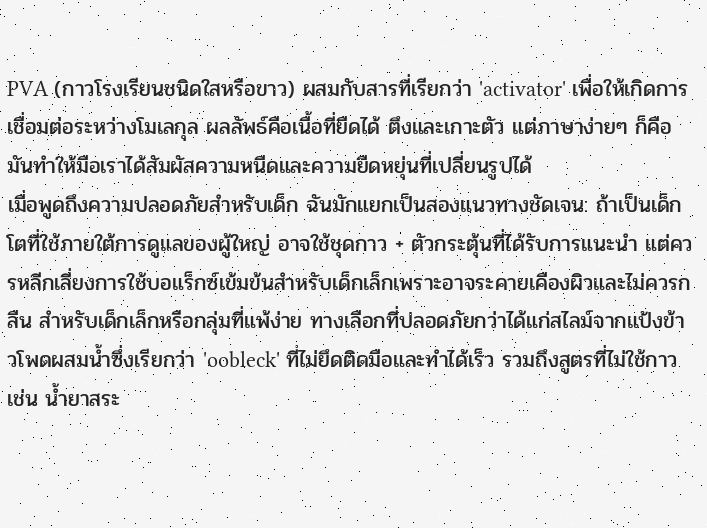PVA (กาวโรงเรียนชนิดใสหรือขาว) ผสมกับสารที่เรียกว่า 'activator' เพื่อให้เกิดการเชื่อมต่อระหว่างโมเลกุล ผลลัพธ์คือเนื้อที่ยืดได้ ตึงและเกาะตัว แต่ภาษาง่ายๆ ก็คือมันทำให้มือเราได้สัมผัสความหนืดและความยืดหยุ่นที่เปลี่ยนรูปได้
เมื่อพูดถึงความปลอดภัยสำหรับเด็ก ฉันมักแยกเป็นสองแนวทางชัดเจน: ถ้าเป็นเด็กโตที่ใช้ภายใต้การดูแลของผู้ใหญ่ อาจใช้ชุดกาว + ตัวกระตุ้นที่ได้รับการแนะนำ แต่ควรหลีกเลี่ยงการใช้บอแร็กซ์เข้มข้นสำหรับเด็กเล็กเพราะอาจระคายเคืองผิวและไม่ควรกลืน สำหรับเด็กเล็กหรือกลุ่มที่แพ้ง่าย ทางเลือกที่ปลอดภัยกว่าได้แก่สไลม์จากแป้งข้าวโพดผสมน้ำซึ่งเรียกว่า 'oobleck' ที่ไม่ยึดติดมือและทำได้เร็ว รวมถึงสูตรที่ไม่ใช้กาว เช่น น้ำยาสระ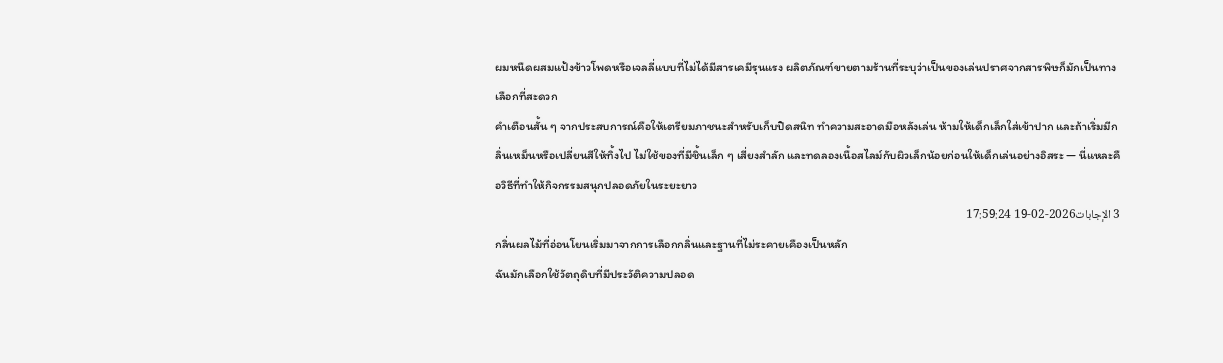ผมหนืดผสมแป้งข้าวโพดหรือเจลลี่แบบที่ไม่ได้มีสารเคมีรุนแรง ผลิตภัณฑ์ขายตามร้านที่ระบุว่าเป็นของเล่นปราศจากสารพิษก็มักเป็นทางเลือกที่สะดวก
คำเตือนสั้น ๆ จากประสบการณ์คือให้เตรียมภาชนะสำหรับเก็บปิดสนิท ทำความสะอาดมือหลังเล่น ห้ามให้เด็กเล็กใส่เข้าปาก และถ้าเริ่มมีกลิ่นเหม็นหรือเปลี่ยนสีให้ทิ้งไป ไม่ใช้ของที่มีชิ้นเล็ก ๆ เสี่ยงสำลัก และทดลองเนื้อสไลม์กับผิวเล็กน้อยก่อนให้เด็กเล่นอย่างอิสระ — นี่แหละคือวิธีที่ทำให้กิจกรรมสนุกปลอดภัยในระยะยาว
3 الإجابات2026-02-19 17:59:24
กลิ่นผลไม้ที่อ่อนโยนเริ่มมาจากการเลือกกลิ่นและฐานที่ไม่ระคายเคืองเป็นหลัก
ฉันมักเลือกใช้วัตถุดิบที่มีประวัติความปลอด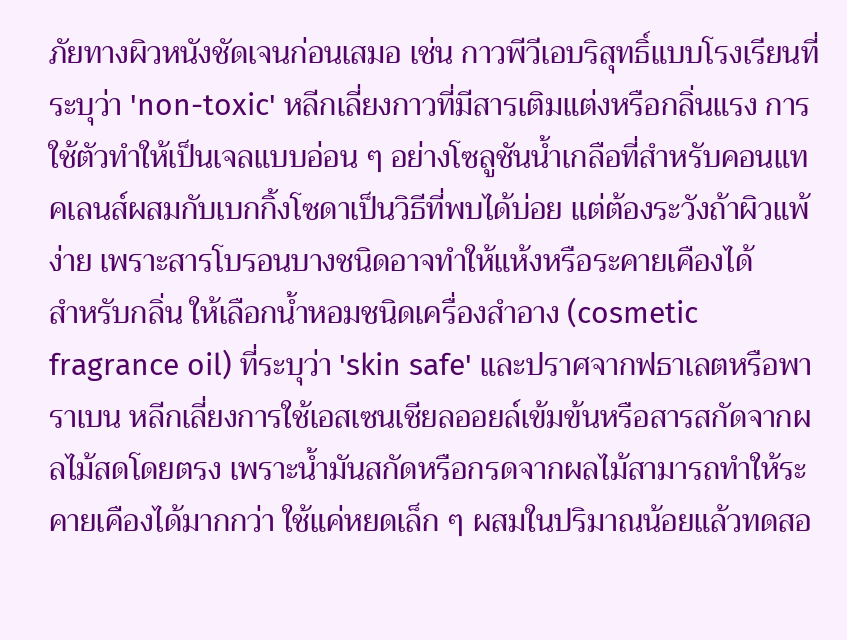ภัยทางผิวหนังชัดเจนก่อนเสมอ เช่น กาวพีวีเอบริสุทธิ์แบบโรงเรียนที่ระบุว่า 'non-toxic' หลีกเลี่ยงกาวที่มีสารเติมแต่งหรือกลิ่นแรง การใช้ตัวทำให้เป็นเจลแบบอ่อน ๆ อย่างโซลูชันน้ำเกลือที่สำหรับคอนแทคเลนส์ผสมกับเบกกิ้งโซดาเป็นวิธีที่พบได้บ่อย แต่ต้องระวังถ้าผิวแพ้ง่าย เพราะสารโบรอนบางชนิดอาจทำให้แห้งหรือระคายเคืองได้
สำหรับกลิ่น ให้เลือกน้ำหอมชนิดเครื่องสำอาง (cosmetic fragrance oil) ที่ระบุว่า 'skin safe' และปราศจากฟธาเลตหรือพาราเบน หลีกเลี่ยงการใช้เอสเซนเชียลออยล์เข้มข้นหรือสารสกัดจากผลไม้สดโดยตรง เพราะน้ำมันสกัดหรือกรดจากผลไม้สามารถทำให้ระคายเคืองได้มากกว่า ใช้แค่หยดเล็ก ๆ ผสมในปริมาณน้อยแล้วทดสอ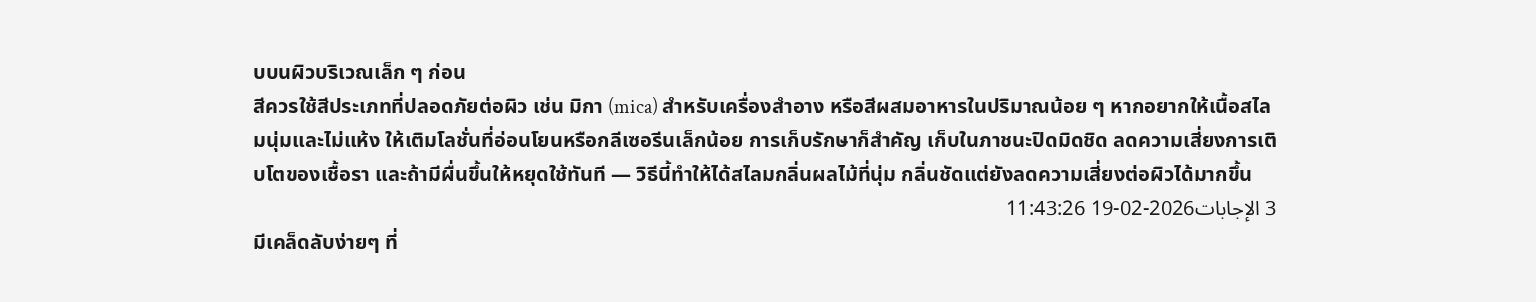บบนผิวบริเวณเล็ก ๆ ก่อน
สีควรใช้สีประเภทที่ปลอดภัยต่อผิว เช่น มิกา (mica) สำหรับเครื่องสำอาง หรือสีผสมอาหารในปริมาณน้อย ๆ หากอยากให้เนื้อสไลมนุ่มและไม่แห้ง ให้เติมโลชั่นที่อ่อนโยนหรือกลีเซอรีนเล็กน้อย การเก็บรักษาก็สำคัญ เก็บในภาชนะปิดมิดชิด ลดความเสี่ยงการเติบโตของเชื้อรา และถ้ามีผื่นขึ้นให้หยุดใช้ทันที — วิธีนี้ทำให้ได้สไลมกลิ่นผลไม้ที่นุ่ม กลิ่นชัดแต่ยังลดความเสี่ยงต่อผิวได้มากขึ้น
3 الإجابات2026-02-19 11:43:26
มีเคล็ดลับง่ายๆ ที่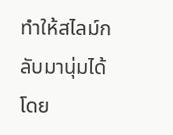ทำให้สไลม์กลับมานุ่มได้โดย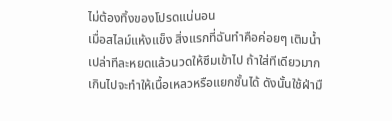ไม่ต้องทิ้งของโปรดแน่นอน
เมื่อสไลม์แห้งแข็ง สิ่งแรกที่ฉันทำคือค่อยๆ เติมน้ำเปล่าทีละหยดแล้วนวดให้ซึมเข้าไป ถ้าใส่ทีเดียวมากเกินไปจะทำให้เนื้อเหลวหรือแยกชั้นได้ ดังนั้นใช้ฝ่ามื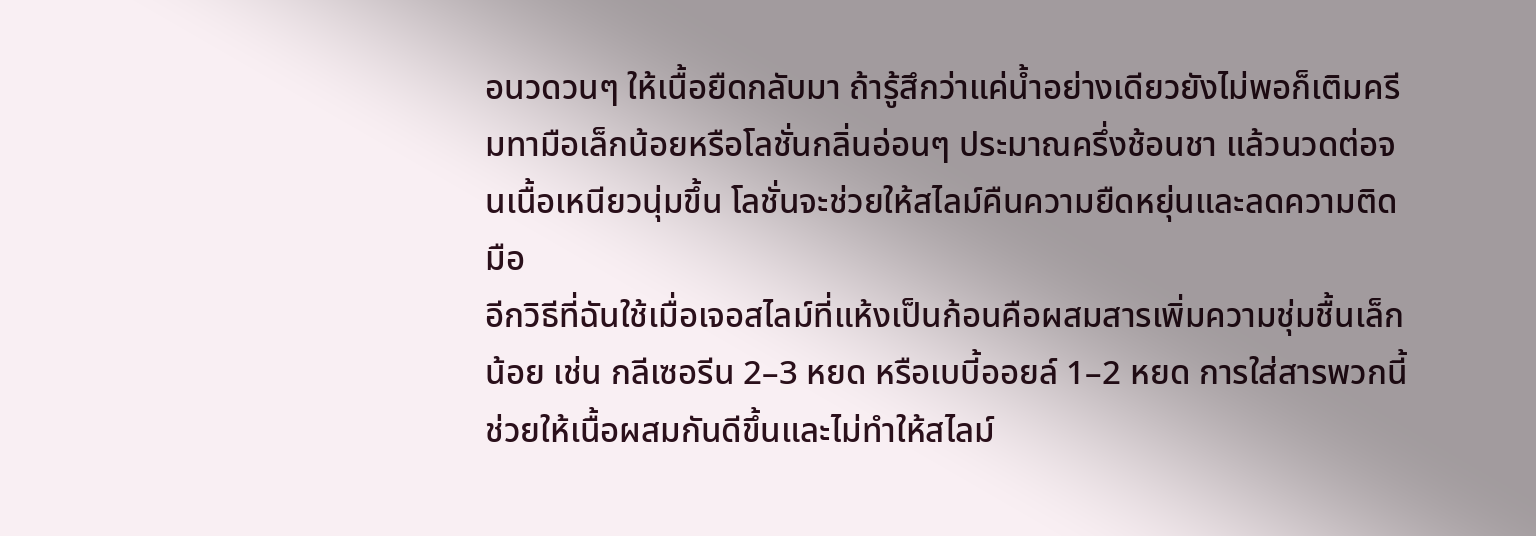อนวดวนๆ ให้เนื้อยืดกลับมา ถ้ารู้สึกว่าแค่น้ำอย่างเดียวยังไม่พอก็เติมครีมทามือเล็กน้อยหรือโลชั่นกลิ่นอ่อนๆ ประมาณครึ่งช้อนชา แล้วนวดต่อจนเนื้อเหนียวนุ่มขึ้น โลชั่นจะช่วยให้สไลม์คืนความยืดหยุ่นและลดความติดมือ
อีกวิธีที่ฉันใช้เมื่อเจอสไลม์ที่แห้งเป็นก้อนคือผสมสารเพิ่มความชุ่มชื้นเล็กน้อย เช่น กลีเซอรีน 2–3 หยด หรือเบบี้ออยล์ 1–2 หยด การใส่สารพวกนี้ช่วยให้เนื้อผสมกันดีขึ้นและไม่ทำให้สไลม์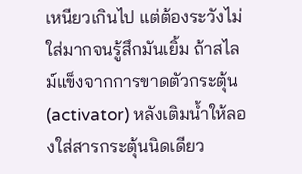เหนียวเกินไป แต่ต้องระวังไม่ใส่มากจนรู้สึกมันเยิ้ม ถ้าสไลม์แข็งจากการขาดตัวกระตุ้น (activator) หลังเติมน้ำให้ลองใส่สารกระตุ้นนิดเดียว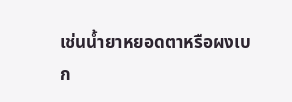เช่นน้ำยาหยอดตาหรือผงเบก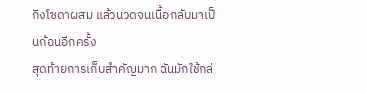กิงโซดาผสม แล้วนวดจนเนื้อกลับมาเป็นก้อนอีกครั้ง
สุดท้ายการเก็บสำคัญมาก ฉันมักใช้กล่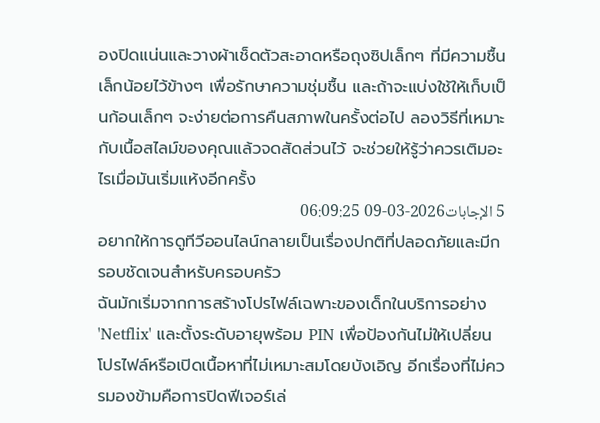องปิดแน่นและวางผ้าเช็ดตัวสะอาดหรือถุงซิปเล็กๆ ที่มีความชื้นเล็กน้อยไว้ข้างๆ เพื่อรักษาความชุ่มชื้น และถ้าจะแบ่งใช้ให้เก็บเป็นก้อนเล็กๆ จะง่ายต่อการคืนสภาพในครั้งต่อไป ลองวิธีที่เหมาะกับเนื้อสไลม์ของคุณแล้วจดสัดส่วนไว้ จะช่วยให้รู้ว่าควรเติมอะไรเมื่อมันเริ่มแห้งอีกครั้ง
5 الإجابات2026-03-09 06:09:25
อยากให้การดูทีวีออนไลน์กลายเป็นเรื่องปกติที่ปลอดภัยและมีกรอบชัดเจนสำหรับครอบครัว
ฉันมักเริ่มจากการสร้างโปรไฟล์เฉพาะของเด็กในบริการอย่าง 'Netflix' และตั้งระดับอายุพร้อม PIN เพื่อป้องกันไม่ให้เปลี่ยนโปรไฟล์หรือเปิดเนื้อหาที่ไม่เหมาะสมโดยบังเอิญ อีกเรื่องที่ไม่ควรมองข้ามคือการปิดฟีเจอร์เล่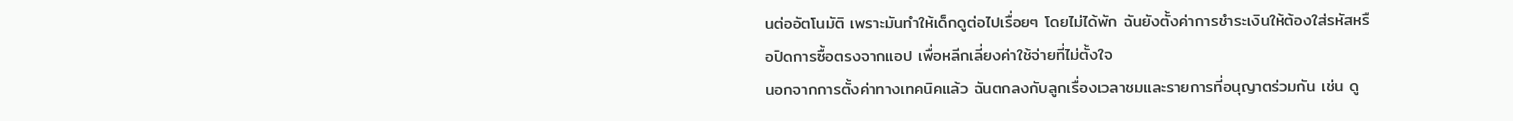นต่ออัตโนมัติ เพราะมันทำให้เด็กดูต่อไปเรื่อยๆ โดยไม่ได้พัก ฉันยังตั้งค่าการชำระเงินให้ต้องใส่รหัสหรือปิดการซื้อตรงจากแอป เพื่อหลีกเลี่ยงค่าใช้จ่ายที่ไม่ตั้งใจ
นอกจากการตั้งค่าทางเทคนิคแล้ว ฉันตกลงกับลูกเรื่องเวลาชมและรายการที่อนุญาตร่วมกัน เช่น ดู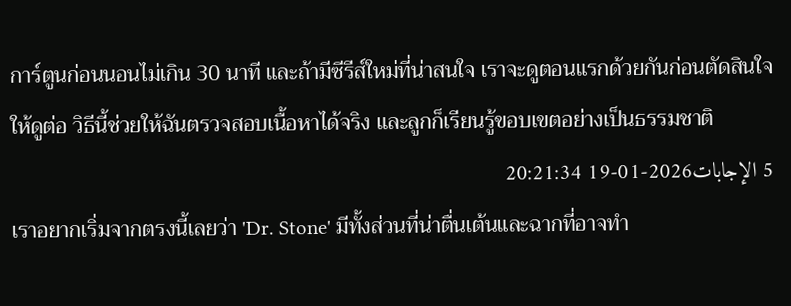การ์ตูนก่อนนอนไม่เกิน 30 นาที และถ้ามีซีรีส์ใหม่ที่น่าสนใจ เราจะดูตอนแรกด้วยกันก่อนตัดสินใจให้ดูต่อ วิธีนี้ช่วยให้ฉันตรวจสอบเนื้อหาได้จริง และลูกก็เรียนรู้ขอบเขตอย่างเป็นธรรมชาติ
5 الإجابات2026-01-19 20:21:34
เราอยากเริ่มจากตรงนี้เลยว่า 'Dr. Stone' มีทั้งส่วนที่น่าตื่นเต้นและฉากที่อาจทำ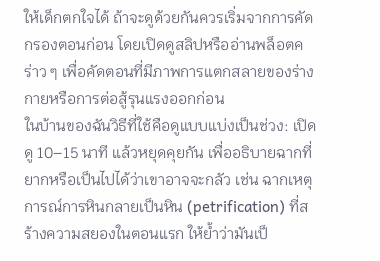ให้เด็กตกใจได้ ถ้าจะดูด้วยกันควรเริ่มจากการคัดกรองตอนก่อน โดยเปิดดูสลิปหรืออ่านพล็อตคร่าว ๆ เพื่อคัดตอนที่มีภาพการแตกสลายของร่างกายหรือการต่อสู้รุนแรงออกก่อน
ในบ้านของฉันวิธีที่ใช้คือดูแบบแบ่งเป็นช่วง: เปิดดู 10–15 นาที แล้วหยุดคุยกัน เพื่ออธิบายฉากที่ยากหรือเป็นไปได้ว่าเขาอาจจะกลัว เช่น ฉากเหตุการณ์การหินกลายเป็นหิน (petrification) ที่สร้างความสยองในตอนแรก ให้ย้ำว่ามันเป็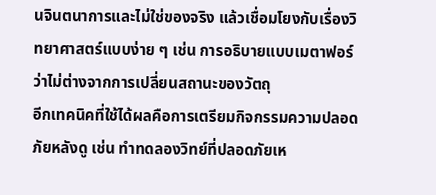นจินตนาการและไม่ใช่ของจริง แล้วเชื่อมโยงกับเรื่องวิทยาศาสตร์แบบง่าย ๆ เช่น การอธิบายแบบเมตาฟอร์ว่าไม่ต่างจากการเปลี่ยนสถานะของวัตถุ
อีกเทคนิคที่ใช้ได้ผลคือการเตรียมกิจกรรมความปลอดภัยหลังดู เช่น ทำทดลองวิทย์ที่ปลอดภัยเห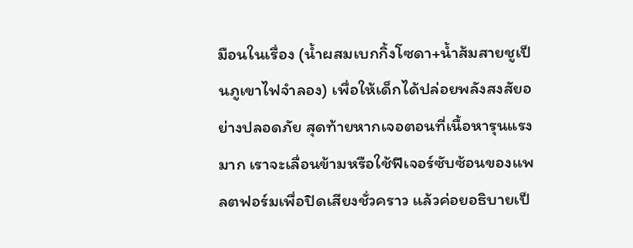มือนในเรื่อง (น้ำผสมเบกกิ้งโซดา+น้ำส้มสายชูเป็นภูเขาไฟจำลอง) เพื่อให้เด็กได้ปล่อยพลังสงสัยอย่างปลอดภัย สุดท้ายหากเจอตอนที่เนื้อหารุนแรงมาก เราจะเลื่อนข้ามหรือใช้ฟีเจอร์ซับซ้อนของแพลตฟอร์มเพื่อปิดเสียงชั่วคราว แล้วค่อยอธิบายเป็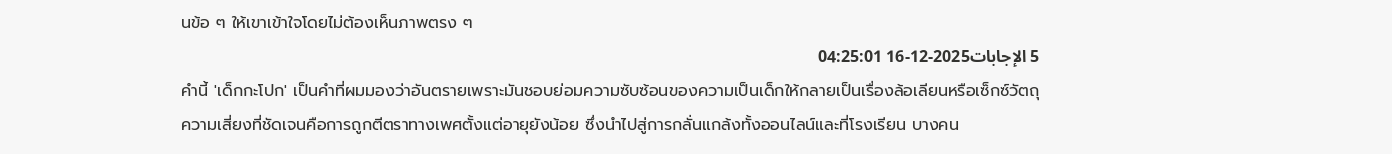นข้อ ๆ ให้เขาเข้าใจโดยไม่ต้องเห็นภาพตรง ๆ
5 الإجابات2025-12-16 04:25:01
คำนี้ 'เด็กกะโปก' เป็นคำที่ผมมองว่าอันตรายเพราะมันชอบย่อมความซับซ้อนของความเป็นเด็กให้กลายเป็นเรื่องล้อเลียนหรือเซ็กซ์วัตถุ
ความเสี่ยงที่ชัดเจนคือการถูกตีตราทางเพศตั้งแต่อายุยังน้อย ซึ่งนำไปสู่การกลั่นแกล้งทั้งออนไลน์และที่โรงเรียน บางคน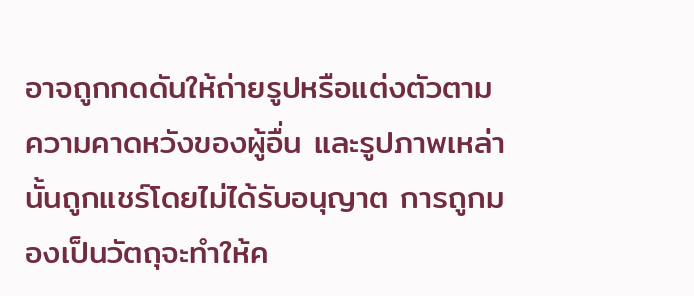อาจถูกกดดันให้ถ่ายรูปหรือแต่งตัวตามความคาดหวังของผู้อื่น และรูปภาพเหล่านั้นถูกแชร์โดยไม่ได้รับอนุญาต การถูกมองเป็นวัตถุจะทำให้ค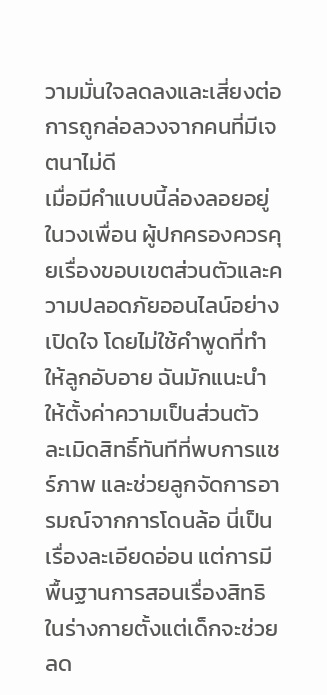วามมั่นใจลดลงและเสี่ยงต่อการถูกล่อลวงจากคนที่มีเจตนาไม่ดี
เมื่อมีคำแบบนี้ล่องลอยอยู่ในวงเพื่อน ผู้ปกครองควรคุยเรื่องขอบเขตส่วนตัวและความปลอดภัยออนไลน์อย่างเปิดใจ โดยไม่ใช้คำพูดที่ทำให้ลูกอับอาย ฉันมักแนะนำให้ตั้งค่าความเป็นส่วนตัว ละเมิดสิทธิ์ทันทีที่พบการแชร์ภาพ และช่วยลูกจัดการอารมณ์จากการโดนล้อ นี่เป็นเรื่องละเอียดอ่อน แต่การมีพื้นฐานการสอนเรื่องสิทธิในร่างกายตั้งแต่เด็กจะช่วยลด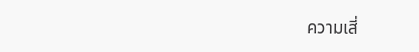ความเสี่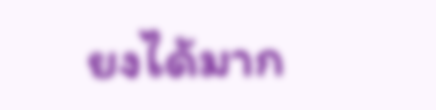ยงได้มาก